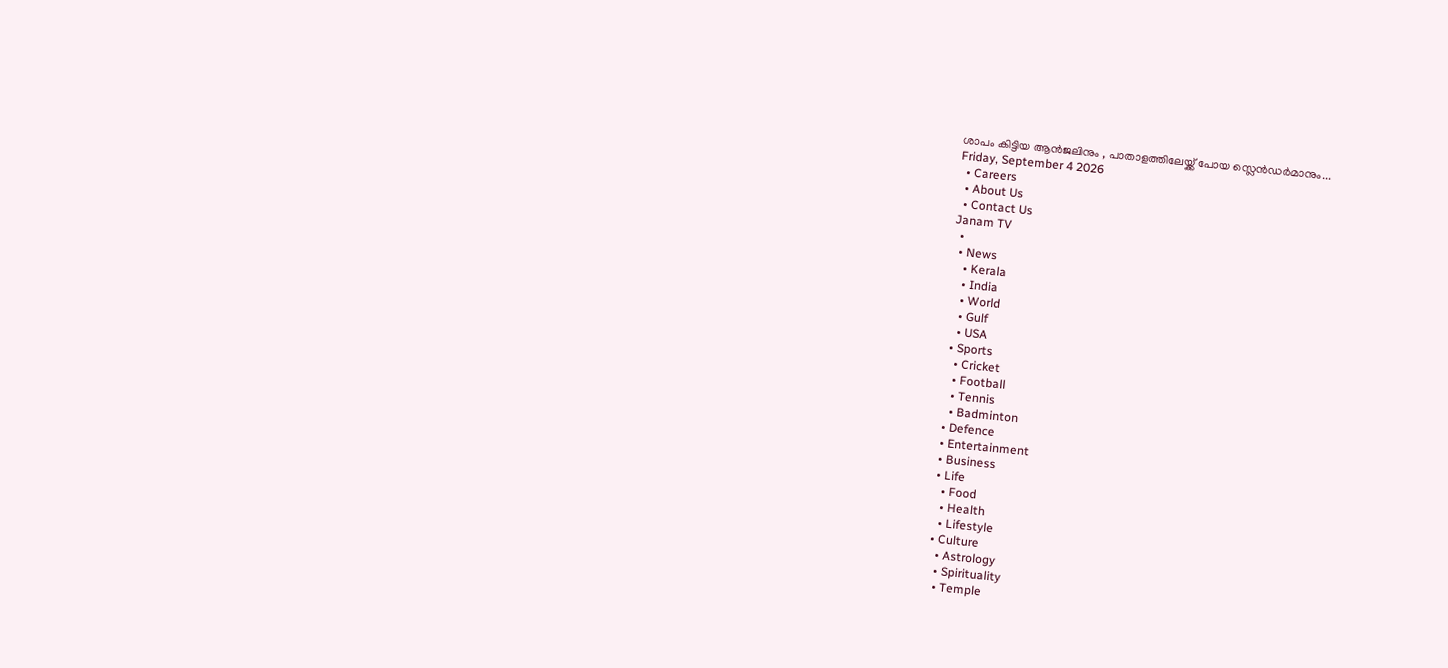ശാപം കിട്ടിയ ആൻജലിനും , പാതാളത്തിലേയ്ക്ക് പോയ സ്ലെന്‍ഡര്‍മാനും...
Friday, September 4 2026
  • Careers
  • About Us
  • Contact Us
Janam TV
  •
  • News
    • Kerala
    • India
    • World
    • Gulf
    • USA
  • Sports
    • Cricket
    • Football
    • Tennis
    • Badminton
  • Defence
  • Entertainment
  • Business
  • Life
    • Food
    • Health
    • Lifestyle
  • Culture
    • Astrology
    • Spirituality
    • Temple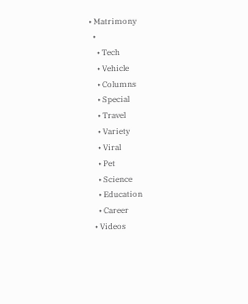• Matrimony
  •
    • Tech
    • Vehicle
    • Columns
    • Special
    • Travel
    • Variety
    • Viral
    • Pet
    • Science
    • Education
    • Career
  • Videos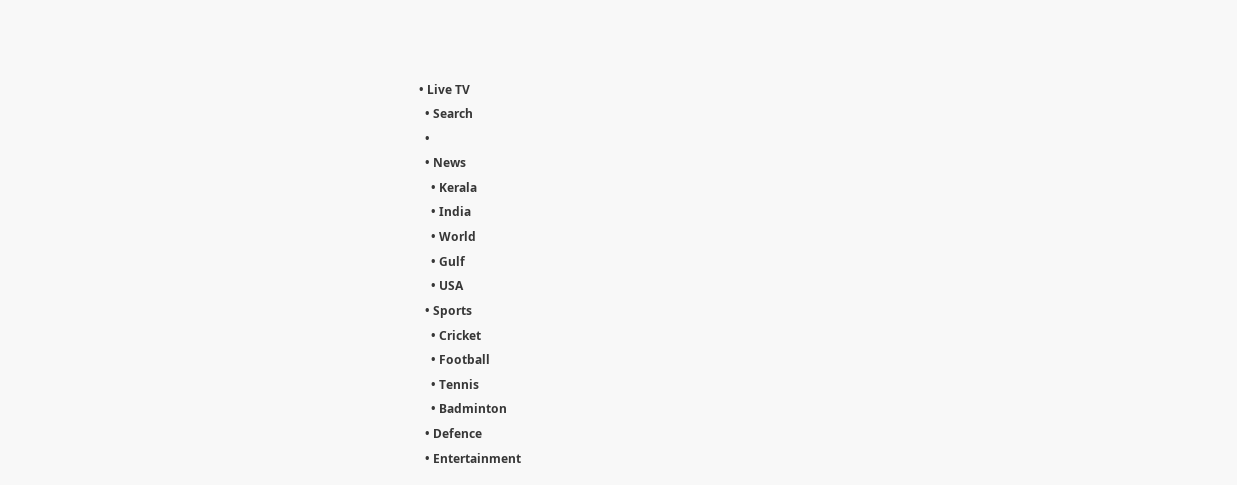• Live TV
  • Search
  •
  • News
    • Kerala
    • India
    • World
    • Gulf
    • USA
  • Sports
    • Cricket
    • Football
    • Tennis
    • Badminton
  • Defence
  • Entertainment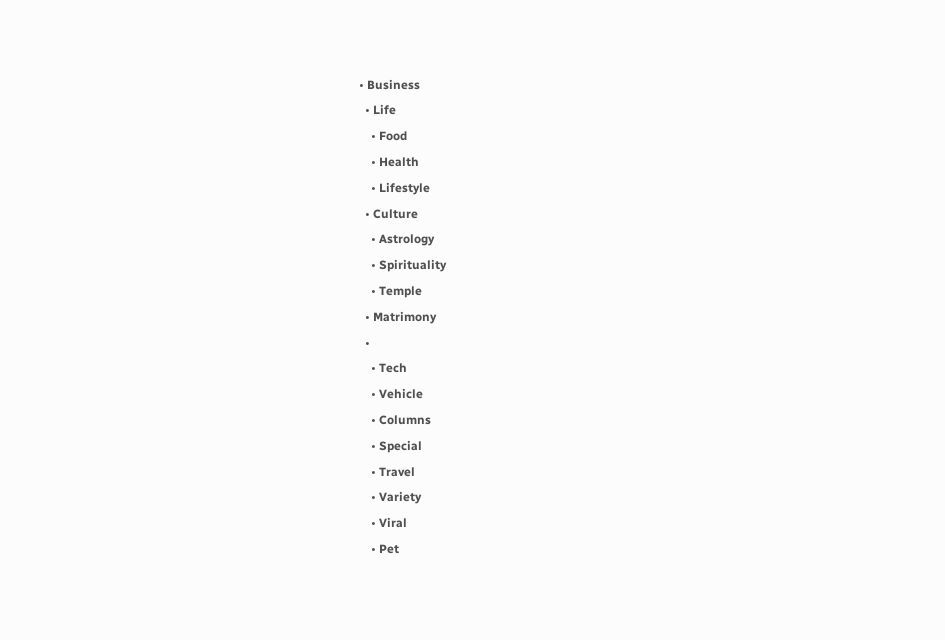• Business
  • Life
    • Food
    • Health
    • Lifestyle
  • Culture
    • Astrology
    • Spirituality
    • Temple
  • Matrimony
  •
    • Tech
    • Vehicle
    • Columns
    • Special
    • Travel
    • Variety
    • Viral
    • Pet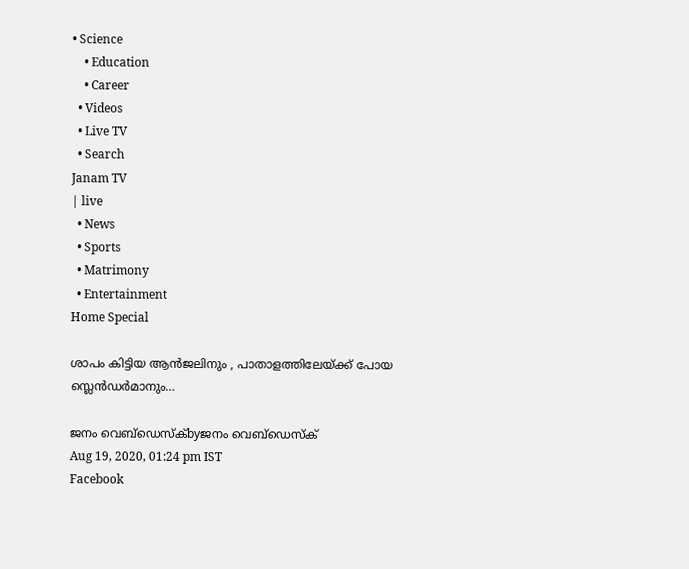• Science
    • Education
    • Career
  • Videos
  • Live TV
  • Search
Janam TV
| live
  • News
  • Sports
  • Matrimony
  • Entertainment
Home Special

ശാപം കിട്ടിയ ആൻജലിനും , പാതാളത്തിലേയ്‌ക്ക് പോയ സ്ലെന്‍ഡര്‍മാനും…

ജനം വെബ്‌ഡെസ്ക്byജനം വെബ്‌ഡെസ്ക്
Aug 19, 2020, 01:24 pm IST
Facebook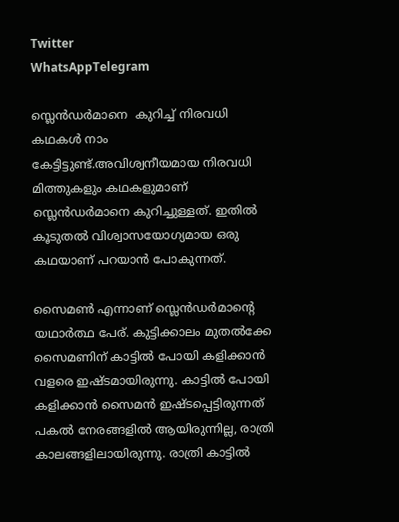Twitter
WhatsAppTelegram

സ്ലെന്‍ഡര്‍മാനെ  കുറിച്ച് നിരവധി കഥകള്‍ നാം കേട്ടിട്ടുണ്ട്.അവിശ്വനീയമായ നിരവധി മിത്തുകളും കഥകളുമാണ് സ്ലെന്‍ഡര്‍മാനെ കുറിച്ചുള്ളത്. ഇതിൽ കൂടുതല്‍ വിശ്വാസയോഗ്യമായ ഒരു കഥയാണ് പറയാന്‍ പോകുന്നത്.

സൈമണ്‍ എന്നാണ് സ്ലെന്‍ഡര്‍മാന്റെ യഥാര്‍ത്ഥ പേര്. കുട്ടിക്കാലം മുതല്‍ക്കേ സൈമണിന് കാട്ടില്‍ പോയി കളിക്കാന്‍ വളരെ ഇഷ്ടമായിരുന്നു. കാട്ടില്‍ പോയി കളിക്കാന്‍ സൈമന്‍ ഇഷ്ടപ്പെട്ടിരുന്നത് പകല്‍ നേരങ്ങളില്‍ ആയിരുന്നില്ല, രാത്രി കാലങ്ങളിലായിരുന്നു. രാത്രി കാട്ടില്‍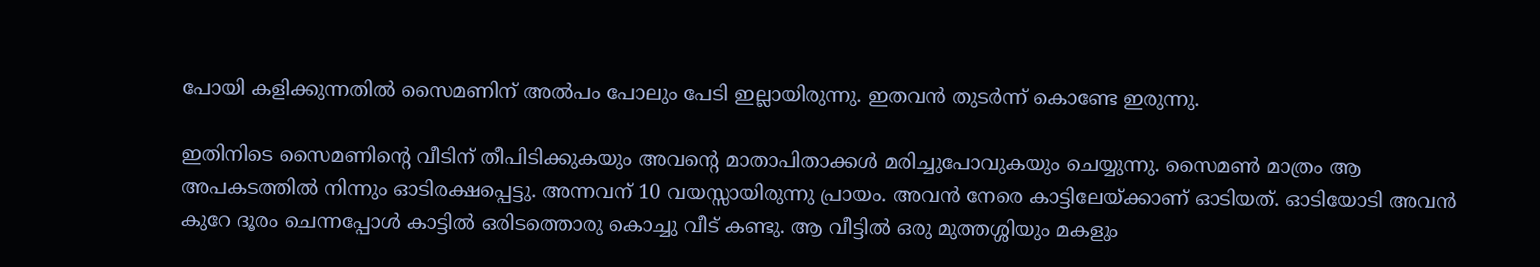പോയി കളിക്കുന്നതില്‍ സൈമണിന് അല്‍പം പോലും പേടി ഇല്ലായിരുന്നു. ഇതവന്‍ തുടര്‍ന്ന് കൊണ്ടേ ഇരുന്നു.

ഇതിനിടെ സൈമണിന്റെ വീടിന് തീപിടിക്കുകയും അവന്റെ മാതാപിതാക്കള്‍ മരിച്ചുപോവുകയും ചെയ്യുന്നു. സൈമണ്‍ മാത്രം ആ അപകടത്തില്‍ നിന്നും ഓടിരക്ഷപ്പെട്ടു. അന്നവന് 10 വയസ്സായിരുന്നു പ്രായം. അവന്‍ നേരെ കാട്ടിലേയ്‌ക്കാണ് ഓടിയത്. ഓടിയോടി അവന്‍ കുറേ ദൂരം ചെന്നപ്പോള്‍ കാട്ടില്‍ ഒരിടത്തൊരു കൊച്ചു വീട് കണ്ടു. ആ വീട്ടില്‍ ഒരു മുത്തശ്ശിയും മകളും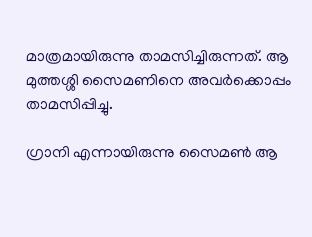മാത്രമായിരുന്നു താമസിച്ചിരുന്നത്. ആ മുത്തശ്ശി സൈമണിനെ അവര്‍ക്കൊപ്പം താമസിപ്പിച്ചു.

ഗ്രാനി എന്നായിരുന്നു സൈമണ്‍ ആ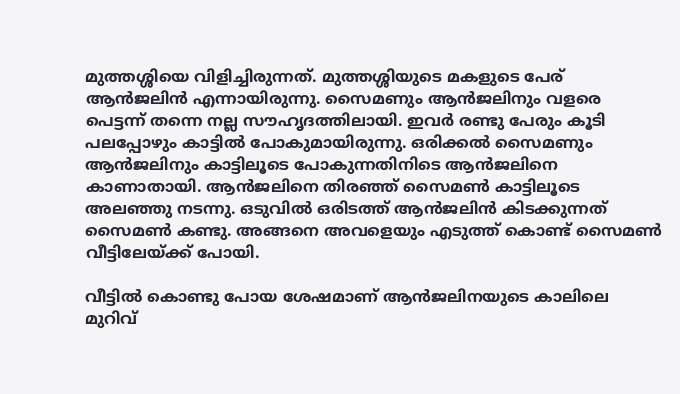മുത്തശ്ശിയെ വിളിച്ചിരുന്നത്. മുത്തശ്ശിയുടെ മകളുടെ പേര് ആന്‍ജലിന്‍ എന്നായിരുന്നു. സൈമണും ആന്‍ജലിനും വളരെ പെട്ടന്ന് തന്നെ നല്ല സൗഹൃദത്തിലായി. ഇവര്‍ രണ്ടു പേരും കൂടി പലപ്പോഴും കാട്ടില്‍ പോകുമായിരുന്നു. ഒരിക്കല്‍ സൈമണും ആന്‍ജലിനും കാട്ടിലൂടെ പോകുന്നതിനിടെ ആന്‍ജലിനെ കാണാതായി. ആന്‍ജലിനെ തിരഞ്ഞ് സൈമണ്‍ കാട്ടിലൂടെ അലഞ്ഞു നടന്നു. ഒടുവില്‍ ഒരിടത്ത് ആന്‍ജലിന്‍ കിടക്കുന്നത് സൈമണ്‍ കണ്ടു. അങ്ങനെ അവളെയും എടുത്ത് കൊണ്ട് സൈമണ്‍ വീട്ടിലേയ്‌ക്ക് പോയി.

വീട്ടില്‍ കൊണ്ടു പോയ ശേഷമാണ് ആന്‍ജലിനയുടെ കാലിലെ മുറിവ്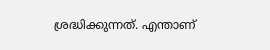ശ്രദ്ധിക്കുന്നത്. എന്താണ്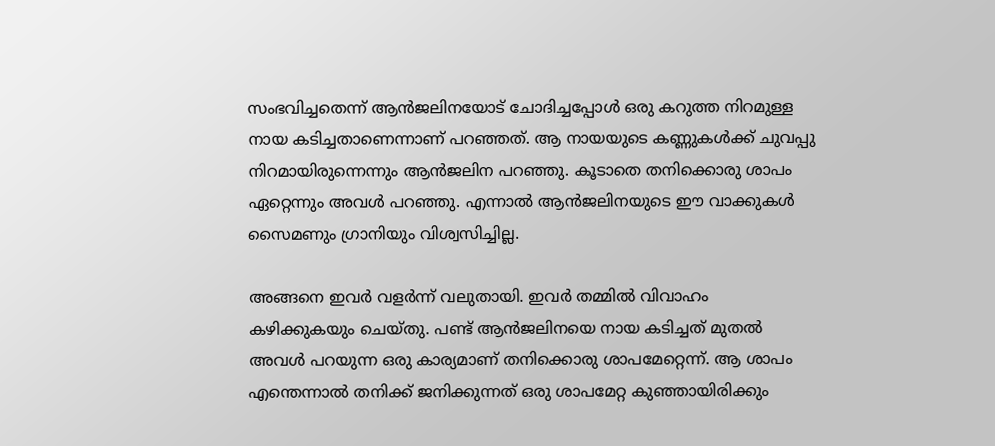സംഭവിച്ചതെന്ന് ആന്‍ജലിനയോട് ചോദിച്ചപ്പോള്‍ ഒരു കറുത്ത നിറമുള്ള നായ കടിച്ചതാണെന്നാണ് പറഞ്ഞത്. ആ നായയുടെ കണ്ണുകള്‍ക്ക് ചുവപ്പു നിറമായിരുന്നെന്നും ആന്‍ജലിന പറഞ്ഞു. കൂടാതെ തനിക്കൊരു ശാപം ഏറ്റെന്നും അവള്‍ പറഞ്ഞു. എന്നാല്‍ ആന്‍ജലിനയുടെ ഈ വാക്കുകള്‍ സൈമണും ഗ്രാനിയും വിശ്വസിച്ചില്ല.

അങ്ങനെ ഇവര്‍ വളര്‍ന്ന് വലുതായി. ഇവര്‍ തമ്മില്‍ വിവാഹം കഴിക്കുകയും ചെയ്തു. പണ്ട് ആന്‍ജലിനയെ നായ കടിച്ചത് മുതല്‍ അവള്‍ പറയുന്ന ഒരു കാര്യമാണ് തനിക്കൊരു ശാപമേറ്റെന്ന്. ആ ശാപം എന്തെന്നാല്‍ തനിക്ക് ജനിക്കുന്നത് ഒരു ശാപമേറ്റ കുഞ്ഞായിരിക്കും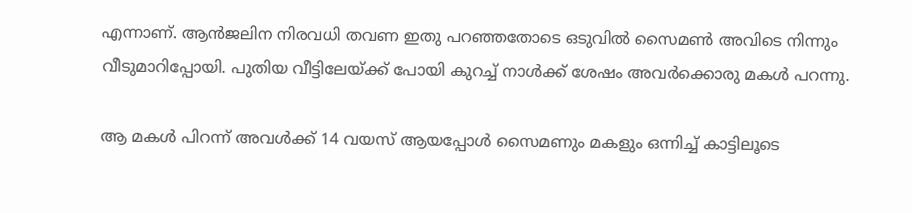എന്നാണ്. ആന്‍ജലിന നിരവധി തവണ ഇതു പറഞ്ഞതോടെ ഒടുവില്‍ സൈമണ്‍ അവിടെ നിന്നും വീടുമാറിപ്പോയി. പുതിയ വീട്ടിലേയ്‌ക്ക് പോയി കുറച്ച് നാള്‍ക്ക് ശേഷം അവര്‍ക്കൊരു മകള്‍ പറന്നു.

ആ മകള്‍ പിറന്ന് അവള്‍ക്ക് 14 വയസ് ആയപ്പോള്‍ സൈമണും മകളും ഒന്നിച്ച് കാട്ടിലൂടെ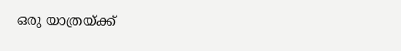ഒരു യാത്രയ്‌ക്ക്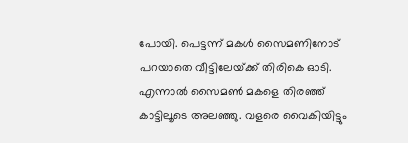പോയി. പെട്ടന്ന് മകള്‍ സൈമണിനോട് പറയാതെ വീട്ടിലേയ്‌ക്ക് തിരികെ ഓടി. എന്നാല്‍ സൈമണ്‍ മകളെ തിരഞ്ഞ് കാട്ടിലൂടെ അലഞ്ഞു. വളരെ വൈകിയിട്ടും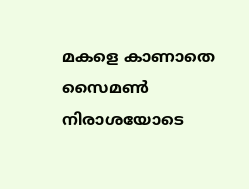മകളെ കാണാതെ സൈമണ്‍ നിരാശയോടെ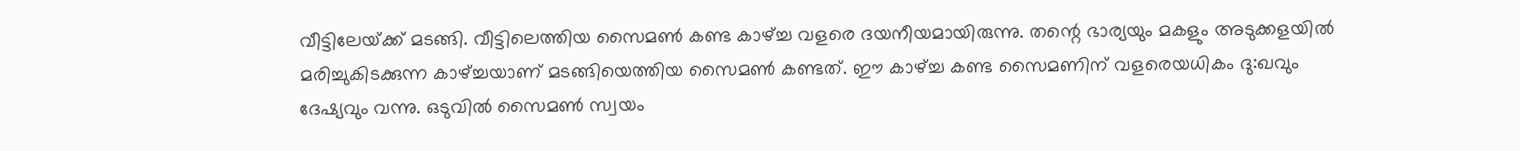വീട്ടിലേയ്‌ക്ക് മടങ്ങി. വീട്ടിലെത്തിയ സൈമണ്‍ കണ്ട കാഴ്‌ച്ച വളരെ ദയനീയമായിരുന്നു. തന്റെ ഭാര്യയും മകളും അടുക്കളയില്‍ മരിച്ചുകിടക്കുന്ന കാഴ്‌ച്ചയാണ് മടങ്ങിയെത്തിയ സൈമണ്‍ കണ്ടത്. ഈ കാഴ്‌ച്ച കണ്ട സൈമണിന് വളരെയധികം ദു:ഖവും ദേഷ്യവും വന്നു. ഒടുവില്‍ സൈമണ്‍ സ്വയം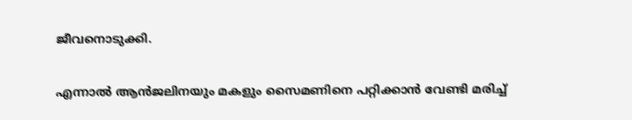ജീവനൊടുക്കി.

എന്നാല്‍ ആന്‍ജലിനയും മകളും സൈമണിനെ പറ്റിക്കാന്‍ വേണ്ടി മരിച്ച്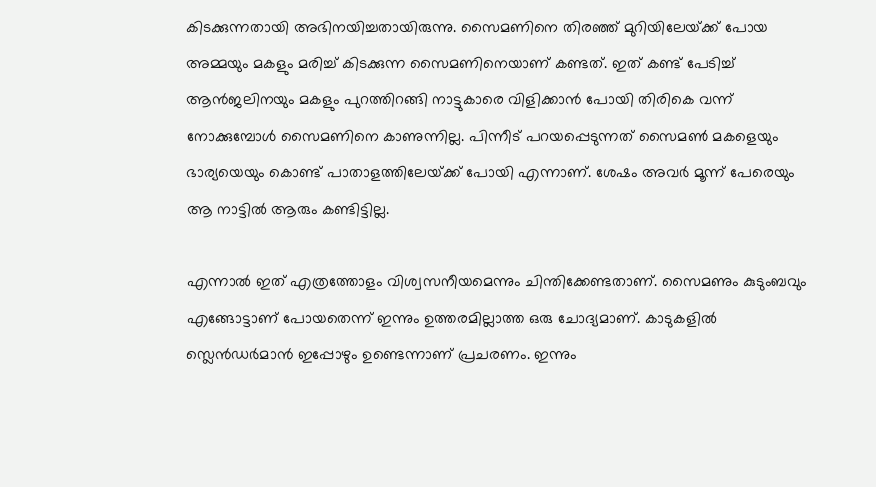കിടക്കുന്നതായി അഭിനയിച്ചതായിരുന്നു. സൈമണിനെ തിരഞ്ഞ് മുറിയിലേയ്‌ക്ക് പോയ അമ്മയും മകളും മരിച്ച് കിടക്കുന്ന സൈമണിനെയാണ് കണ്ടത്. ഇത് കണ്ട് പേടിച്ച് ആന്‍ജലിനയും മകളും പുറത്തിറങ്ങി നാട്ടുകാരെ വിളിക്കാന്‍ പോയി തിരികെ വന്ന് നോക്കുമ്പോള്‍ സൈമണിനെ കാണുന്നില്ല. പിന്നീട് പറയപ്പെടുന്നത് സൈമണ്‍ മകളെയും ഭാര്യയെയും കൊണ്ട് പാതാളത്തിലേയ്‌ക്ക് പോയി എന്നാണ്. ശേഷം അവര്‍ മൂന്ന് പേരെയും ആ നാട്ടില്‍ ആരും കണ്ടിട്ടില്ല.

എന്നാല്‍ ഇത് എത്രത്തോളം വിശ്വസനീയമെന്നും ചിന്തിക്കേണ്ടതാണ്. സൈമണും കുടുംബവും എങ്ങോട്ടാണ് പോയതെന്ന് ഇന്നും ഉത്തരമില്ലാത്ത ഒരു ചോദ്യമാണ്. കാടുകളില്‍ സ്ലെന്‍ഡര്‍മാന്‍ ഇപ്പോഴും ഉണ്ടെന്നാണ് പ്രചരണം. ഇന്നും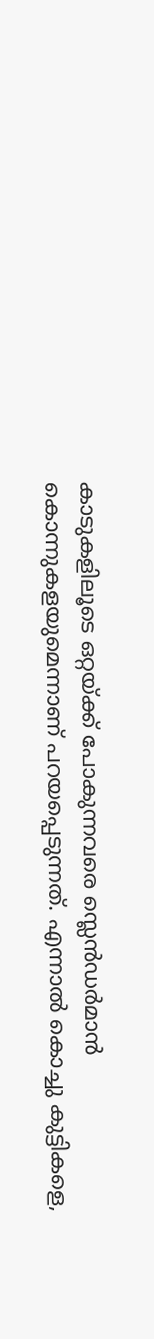കാടുകളിലൂടെ ഒറ്റയ്‌ക്ക് പോകുന്നവരെ സ്ലെന്‍ഡര്‍മാന്‍ കൊന്നുകളയുമെന്നാണ് പറയപ്പെടുന്നത്. എന്നാല്‍ കൊച്ചു കുട്ടികളെ,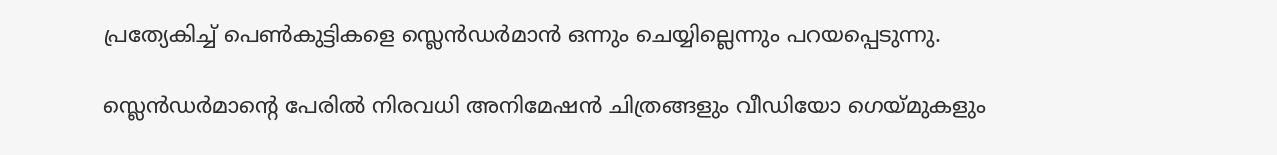പ്രത്യേകിച്ച് പെണ്‍കുട്ടികളെ സ്ലെന്‍ഡര്‍മാന്‍ ഒന്നും ചെയ്യില്ലെന്നും പറയപ്പെടുന്നു.

സ്ലെന്‍ഡര്‍മാന്റെ പേരില്‍ നിരവധി അനിമേഷന്‍ ചിത്രങ്ങളും വീഡിയോ ഗെയ്മുകളും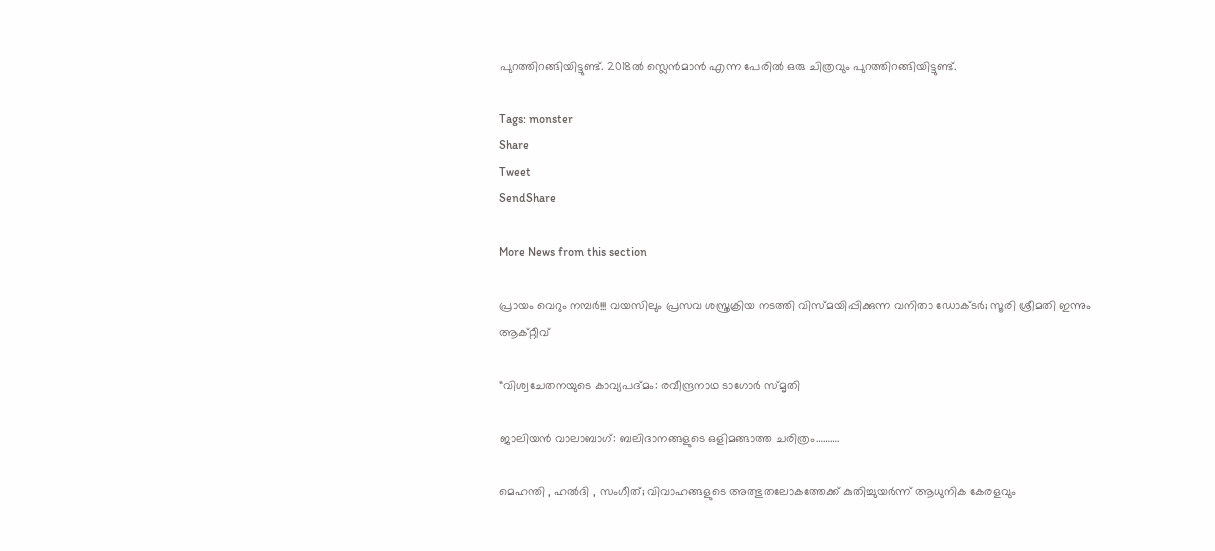പുറത്തിറങ്ങിയിട്ടുണ്ട്. 2018ല്‍ സ്ലെന്‍മാന്‍ എന്ന പേരില്‍ ഒരു ചിത്രവും പുറത്തിറങ്ങിയിട്ടുണ്ട്.

Tags: monster
Share
Tweet
SendShare

More News from this section

പ്രായം വെറും നമ്പർ!!! വയസിലും പ്രസവ ശസ്ത്രക്രിയ നടത്തി വിസ്മയിപ്പിക്കുന്ന വനിതാ ഡോക്ടർ; സൂരി ശ്രീമതി ഇന്നും ആക്റ്റീവ്

“വിശ്വചേതനയുടെ കാവ്യപദ്മം: രവീന്ദ്രനാഥ ടാഗോർ സ്മൃതി

ജാലിയൻ വാലാബാഗ്: ബലിദാനങ്ങളുടെ ഒളിമങ്ങാത്ത ചരിത്രം……….

മെഹന്തി , ഹൽദി , സംഗീത്; വിവാഹങ്ങളുടെ അത്ഭുതലോകത്തേക്ക് കുതിച്ചുയർന്ന് ആധുനിക കേരളവും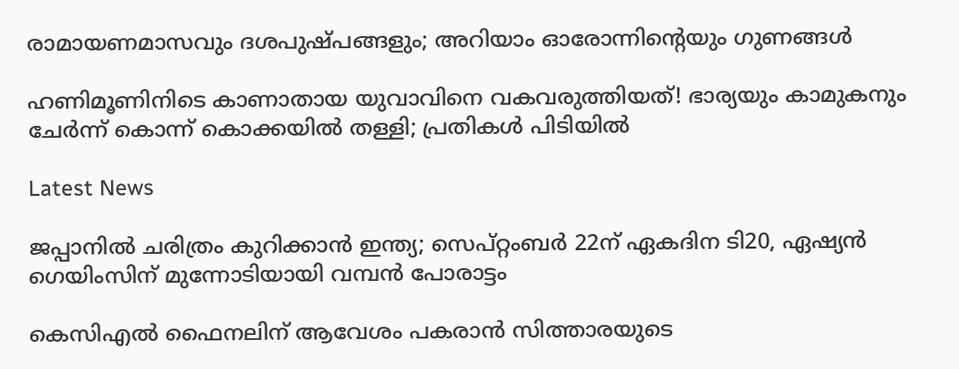രാമായണമാസവും ദശപുഷ്പങ്ങളും; അറിയാം ഓരോന്നിന്റെയും ഗുണങ്ങൾ

ഹണിമൂണിനിടെ കാണാതായ യുവാവിനെ വകവരുത്തിയത്! ഭാര്യയും കാമുകനും ചേർന്ന് കൊന്ന് കൊക്കയിൽ തള്ളി; പ്രതികൾ പിടിയിൽ

Latest News

ജപ്പാനില്‍ ചരിത്രം കുറിക്കാന്‍ ഇന്ത്യ; സെപ്റ്റംബര്‍ 22ന് ഏകദിന ടി20, ഏഷ്യന്‍ ഗെയിംസിന് മുന്നോടിയായി വമ്പന്‍ പോരാട്ടം

കെസിഎല്‍ ഫൈനലിന് ആവേശം പകരാന്‍ സിത്താരയുടെ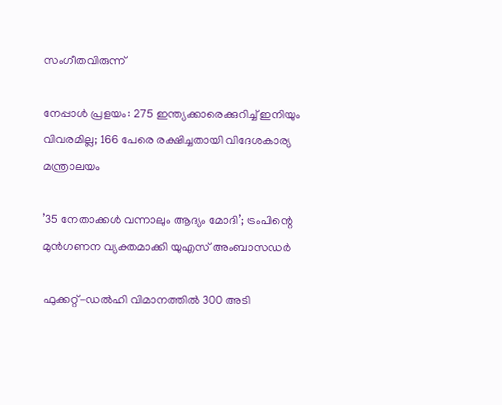സംഗീതവിരുന്ന്

നേപ്പാള്‍ പ്രളയം: 275 ഇന്ത്യക്കാരെക്കുറിച്ച് ഇനിയും വിവരമില്ല; 166 പേരെ രക്ഷിച്ചതായി വിദേശകാര്യ മന്ത്രാലയം

’35 നേതാക്കള്‍ വന്നാലും ആദ്യം മോദി’; ട്രംപിന്റെ മുന്‍ഗണന വ്യക്തമാക്കി യുഎസ് അംബാസഡര്‍

ഫുക്കറ്റ്-ഡല്‍ഹി വിമാനത്തില്‍ 300 അടി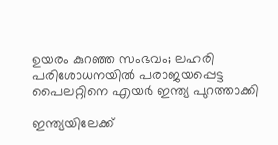ഉയരം കുറഞ്ഞ സംഭവം; ലഹരി പരിശോധനയില്‍ പരാജയപ്പെട്ട പൈലറ്റിനെ എയര്‍ ഇന്ത്യ പുറത്താക്കി

ഇന്ത്യയിലേക്ക്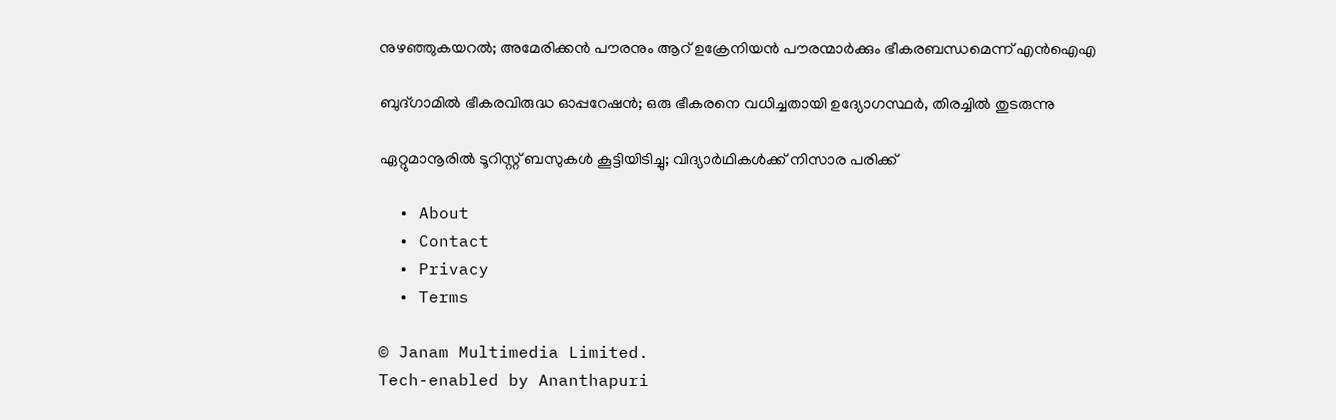നുഴഞ്ഞുകയറല്‍; അമേരിക്കന്‍ പൗരനും ആറ് ഉക്രേനിയന്‍ പൗരന്മാര്‍ക്കും ഭീകരബന്ധമെന്ന് എന്‍ഐഎ

ബുദ്ഗാമില്‍ ഭീകരവിരുദ്ധ ഓപ്പറേഷന്‍; ഒരു ഭീകരനെ വധിച്ചതായി ഉദ്യോഗസ്ഥര്‍, തിരച്ചില്‍ തുടരുന്നു

ഏറ്റുമാനൂരില്‍ ടൂറിസ്റ്റ് ബസുകള്‍ കൂട്ടിയിടിച്ചു; വിദ്യാര്‍ഥികള്‍ക്ക് നിസാര പരിക്ക്

  • About
  • Contact
  • Privacy
  • Terms

© Janam Multimedia Limited.
Tech-enabled by Ananthapuri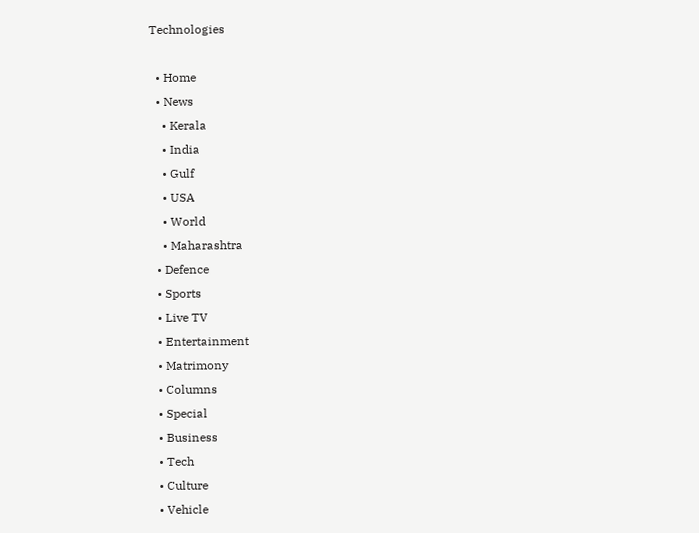Technologies

  • Home
  • News
    • Kerala
    • India
    • Gulf
    • USA
    • World
    • Maharashtra
  • Defence
  • Sports
  • Live TV
  • Entertainment
  • Matrimony
  • Columns
  • Special
  • Business
  • Tech
  • Culture
  • Vehicle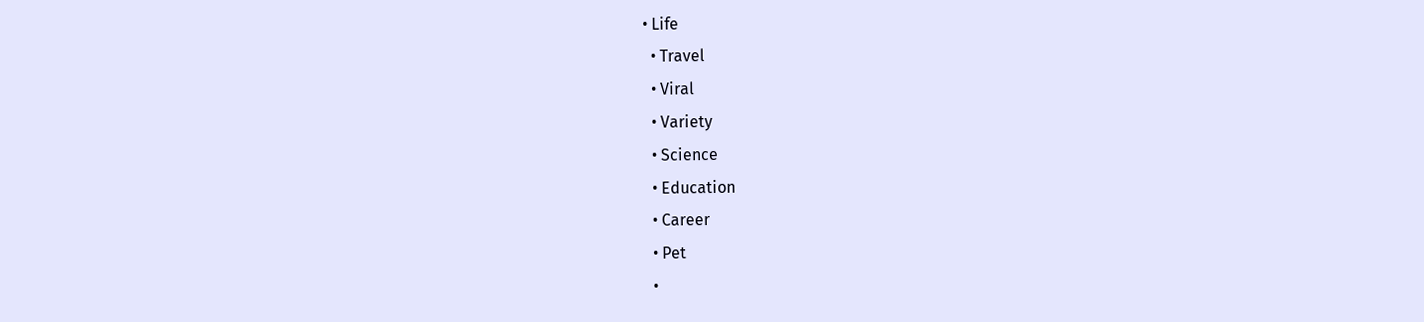• Life
  • Travel
  • Viral
  • Variety
  • Science
  • Education
  • Career
  • Pet
  •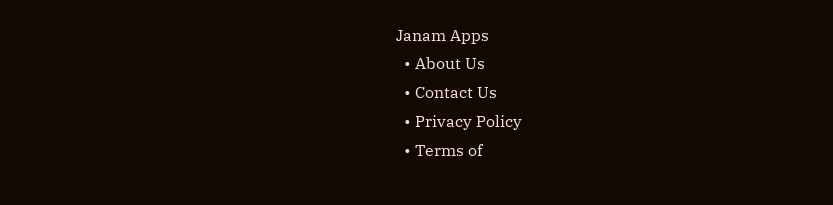Janam Apps
  • About Us
  • Contact Us
  • Privacy Policy
  • Terms of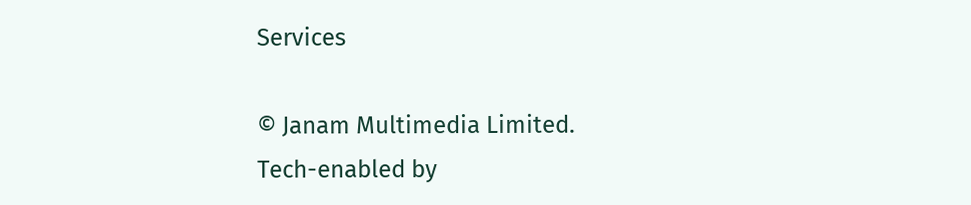Services

© Janam Multimedia Limited.
Tech-enabled by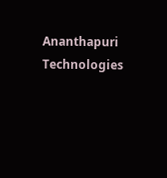Ananthapuri Technologies